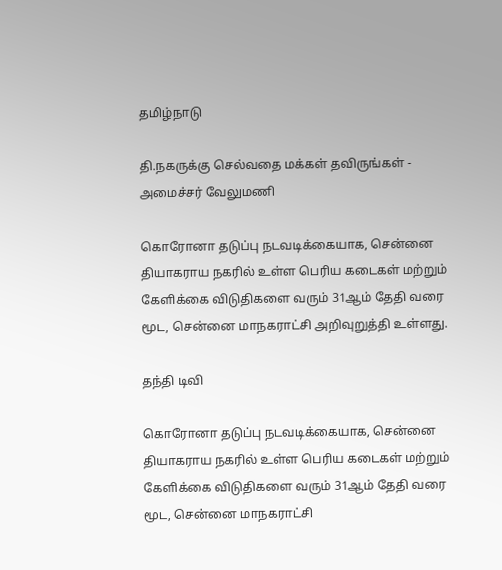தமிழ்நாடு

தி.நகருக்கு செல்வதை மக்கள் தவிருங்கள் - அமைச்சர் வேலுமணி

கொரோனா தடுப்பு நடவடிக்கையாக, சென்னை தியாகராய நகரில் உள்ள பெரிய கடைகள் மற்றும் கேளிக்கை விடுதிகளை வரும் 31ஆம் தேதி வரை மூட, சென்னை மாநகராட்சி அறிவுறுத்தி உள்ளது.

தந்தி டிவி

கொரோனா தடுப்பு நடவடிக்கையாக, சென்னை தியாகராய நகரில் உள்ள பெரிய கடைகள் மற்றும் கேளிக்கை விடுதிகளை வரும் 31ஆம் தேதி வரை மூட, சென்னை மாநகராட்சி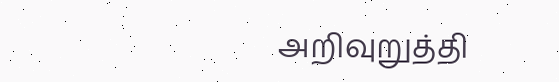அறிவுறுத்தி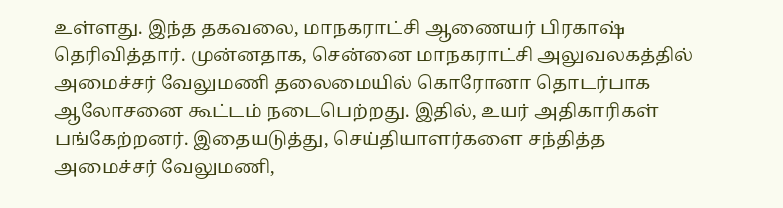உள்ளது. இந்த தகவலை, மாநகராட்சி ஆணையர் பிரகாஷ் தெரிவித்தார். முன்னதாக, சென்னை மாநகராட்சி அலுவலகத்தில் அமைச்சர் வேலுமணி தலைமையில் கொரோனா தொடர்பாக ஆலோசனை கூட்டம் நடைபெற்றது. இதில், உயர் அதிகாரிகள் பங்கேற்றனர். இதையடுத்து, செய்தியாளர்களை சந்தித்த அமைச்சர் வேலுமணி,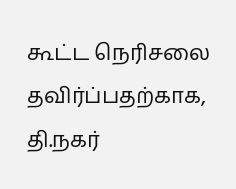கூட்ட நெரிசலை தவிர்ப்பதற்காக, தி.நகர்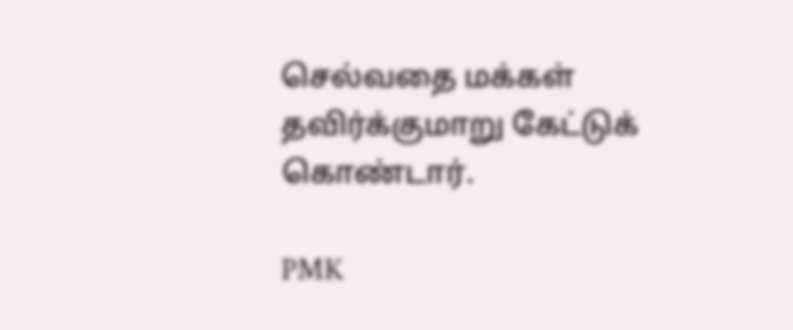செல்வதை மக்கள் தவிர்க்குமாறு கேட்டுக் கொண்டார்.

PMK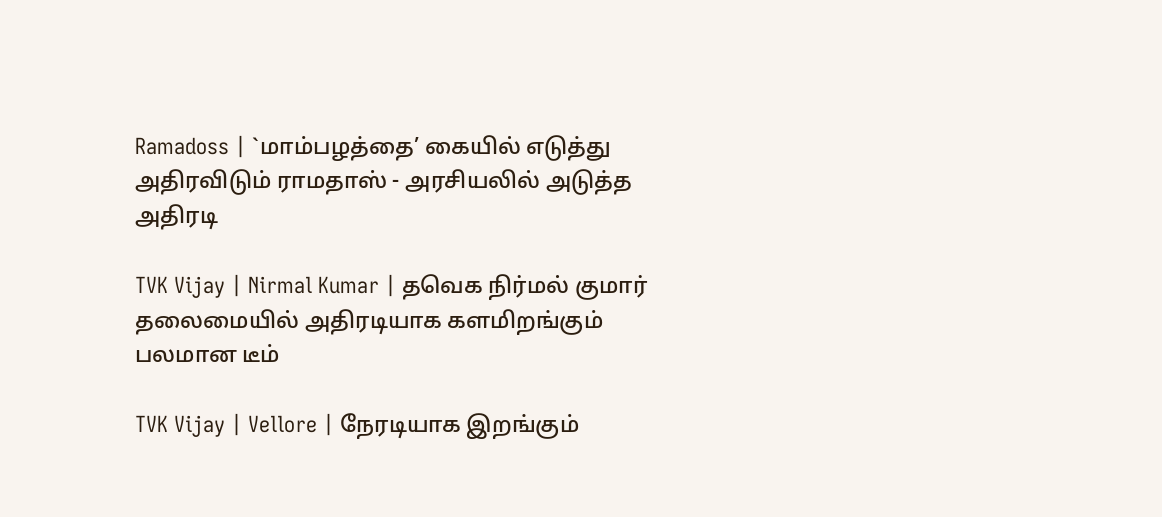Ramadoss | `மாம்பழத்தை’ கையில் எடுத்து அதிரவிடும் ராமதாஸ் - அரசியலில் அடுத்த அதிரடி

TVK Vijay | Nirmal Kumar | தவெக நிர்மல் குமார் தலைமையில் அதிரடியாக களமிறங்கும் பலமான டீம்

TVK Vijay | Vellore | நேரடியாக இறங்கும்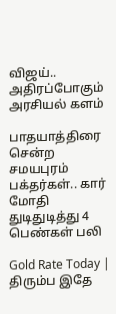விஜய்.. அதிரப்போகும் அரசியல் களம்

பாதயாத்திரை சென்ற சமயபுரம் பக்தர்கள்.. கார் மோதி துடிதுடித்து 4 பெண்கள் பலி

Gold Rate Today | திரும்ப இதே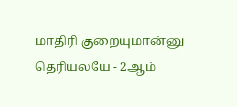மாதிரி குறையுமான்னு தெரியலயே - 2ஆம்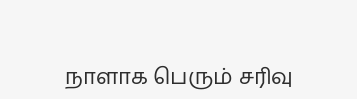நாளாக பெரும் சரிவு